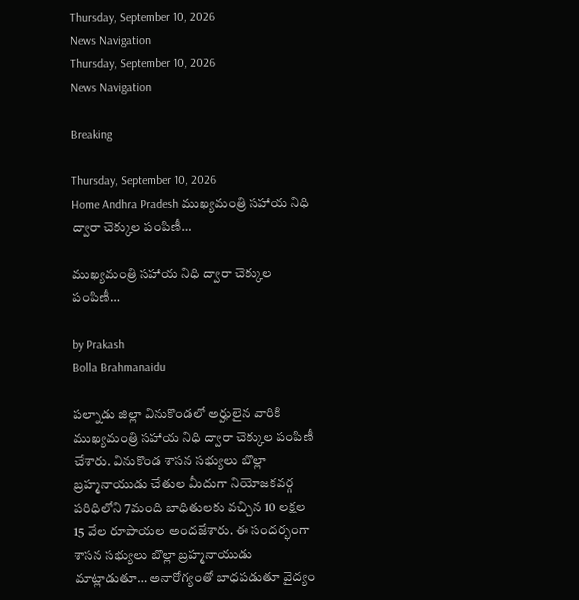Thursday, September 10, 2026
News Navigation
Thursday, September 10, 2026
News Navigation

Breaking

Thursday, September 10, 2026
Home Andhra Pradesh ముఖ్యమంత్రి సహాయ నిధి ద్వారా చెక్కుల పంపిణీ…

ముఖ్యమంత్రి సహాయ నిధి ద్వారా చెక్కుల పంపిణీ…

by Prakash
Bolla Brahmanaidu

పల్నాడు జిల్లా వినుకొండలో అర్హులైన వారికి ముఖ్యమంత్రి సహాయ నిధి ద్వారా చెక్కుల పంపిణీ చేశారు. వినుకొండ శాసన సభ్యులు బొల్లా బ్రహ్మనాయుడు చేతుల మీదుగా నియోజకవర్గ పరిధిలోని 7మంది బాధితులకు వచ్చిన 10 లక్షల 15 వేల రూపాయల అందజేశారు. ఈ సందర్భంగా శాసన సభ్యులు బొల్లా బ్రహ్మనాయుడు మాట్లాడుతూ… అనారోగ్యంతో బాధపడుతూ వైద్యం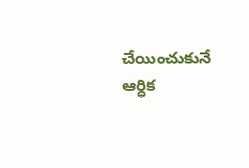చేయించుకునే ఆర్ధిక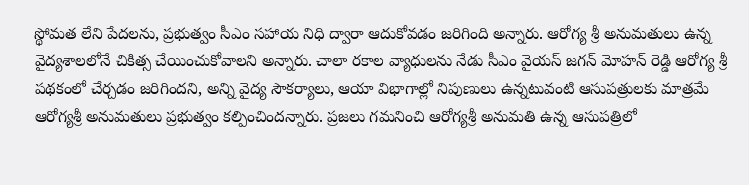స్థోమత లేని పేదలను, ప్రభుత్వం సీఎం సహాయ నిధి ద్వారా ఆదుకోవడం జరిగింది అన్నారు. ఆరోగ్య శ్రీ అనుమతులు ఉన్న వైద్యశాలలోనే చికిత్స చేయించుకోవాలని అన్నారు. చాలా రకాల వ్యాధులను నేడు సీఎం వైయస్ జగన్ మోహన్ రెడ్డి ఆరోగ్య శ్రీ పథకంలో చేర్చడం జరిగిందని, అన్ని వైద్య సౌకర్యాలు, ఆయా విభాగాల్లో నిపుణులు ఉన్నటువంటి ఆసుపత్రులకు మాత్రమే ఆరోగ్యశ్రీ అనుమతులు ప్రభుత్వం కల్పించిందన్నారు. ప్రజలు గమనించి ఆరోగ్యశ్రీ అనుమతి ఉన్న ఆసుపత్రిలో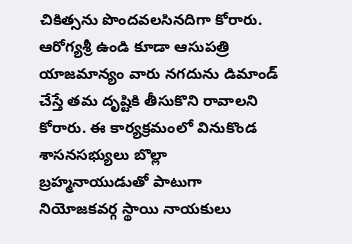చికిత్సను పొందవలసినదిగా కోరారు. ఆరోగ్యశ్రీ ఉండి కూడా ఆసుపత్రి యాజమాన్యం వారు నగదును డిమాండ్ చేస్తే తమ దృష్టికి తీసుకొని రావాలని కోరారు. ఈ కార్యక్రమంలో వినుకొండ శాసనసభ్యులు బొల్లా బ్రహ్మనాయుడుతో పాటుగా నియోజకవర్గ స్థాయి నాయకులు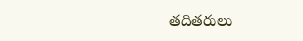తదితరులు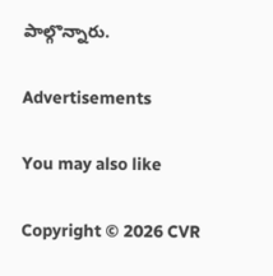పాల్గొన్నారు.

Advertisements

You may also like

Copyright © 2026 CVR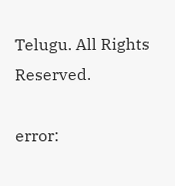Telugu. All Rights Reserved.

error: